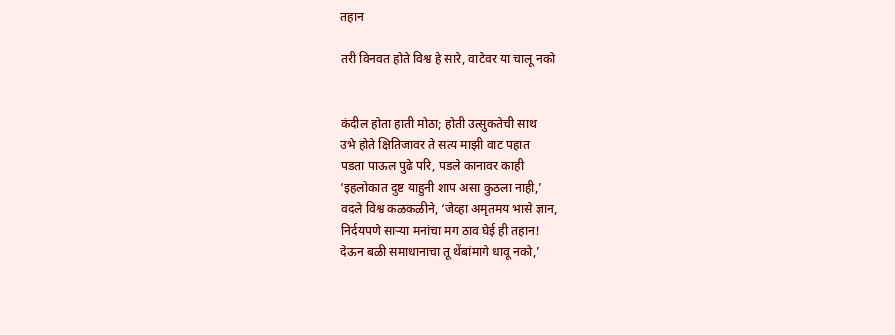तहान

तरी विनवत होते विश्व हे सारे, वाटेवर या चालू नको


कंदील होता हाती मोठा; होती उत्सुकतेची साथ
उभे होते क्षितिजावर ते सत्य माझी वाट पहात
पडता पाऊल पुढे परि, पडले कानावर काही
‘इहलोकात दुष्ट याहुनी शाप असा कुठला नाही,’
वदले विश्व कळकळीने, ‘जेव्हा अमृतमय भासे ज्ञान,
निर्दयपणे साऱ्या मनांचा मग ठाव घेई ही तहान!
देऊन बळी समाधानाचा तू थेंबांमागे धावू नको,’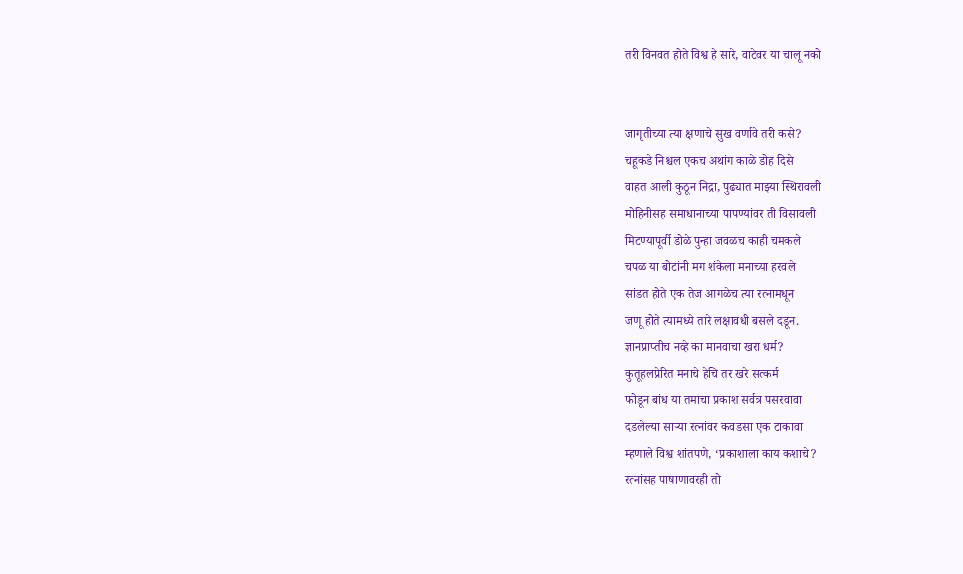तरी विनवत होते विश्व हे सारे, वाटेवर या चालू नको


जागृतीच्या त्या क्षणाचे सुख वर्णावे तरी कसे?
चहूकडे निश्चल एकच अथांग काळे डोह दिसे
वाहत आली कुठून निद्रा, पुढ्यात माझ्या स्थिरावली
मोहिनीसह समाधानाच्या पापण्यांवर ती विसावली
मिटण्यापूर्वी डोळे पुन्हा जवळच काही चमकले
चपळ या बोटांनी मग शंकेला मनाच्या हरवले
सांडत होते एक तेज आगळेच त्या रत्नामधून
जणू होते त्यामध्ये तारे लक्षावधी बसले दडून.
ज्ञानप्राप्तीच नव्हे का मानवाचा खरा धर्म?
कुतूहलप्रेरित मनाचे हेचि तर खरे सत्कर्म
फोडून बांध या तमाचा प्रकाश सर्वत्र पसरवावा
दडलेल्या साऱ्या रत्नांवर कवडसा एक टाकावा
म्हणाले विश्व शांतपणे, ‘प्रकाशाला काय कशाचे?
रत्नांसह पाषाणावरही तो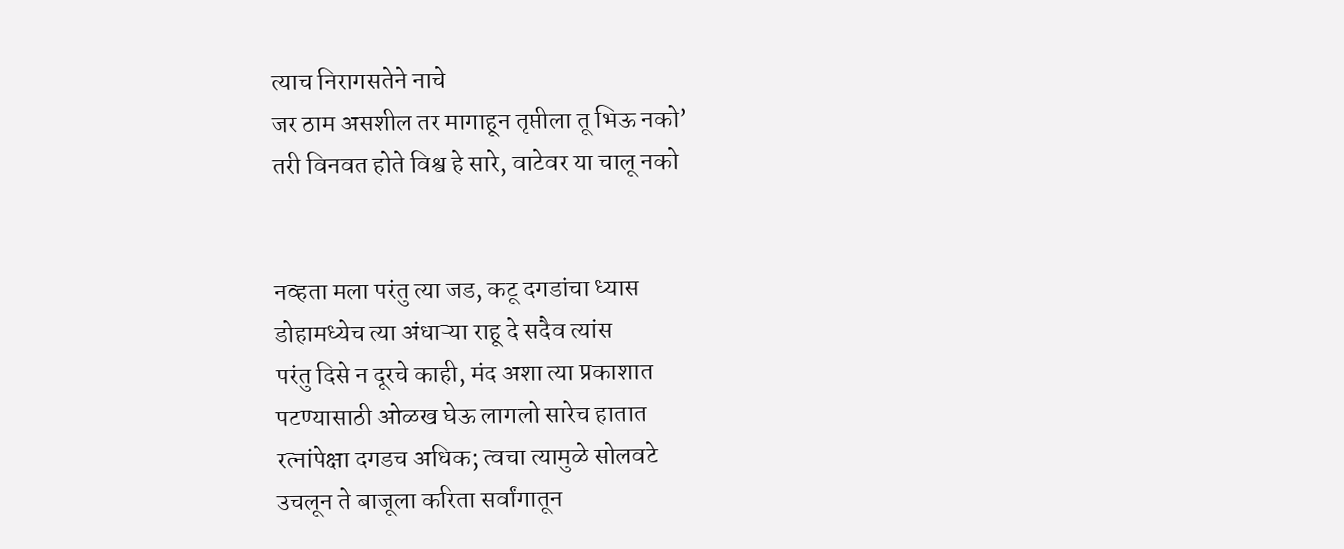त्याच निरागसतेने नाचे
जर ठाम असशील तर मागाहून तृप्तीला तू भिऊ नको’
तरी विनवत होते विश्व हे सारे, वाटेवर या चालू नको


नव्हता मला परंतु त्या जड, कटू दगडांचा ध्यास
डोहामध्येच त्या अंधाऱ्या राहू दे सदैव त्यांस
परंतु दिसे न दूरचे काही, मंद अशा त्या प्रकाशात
पटण्यासाठी ओळख घेऊ लागलो सारेच हातात
रत्नांपेक्षा दगडच अधिक; त्वचा त्यामुळे सोलवटे
उचलून ते बाजूला करिता सर्वांगातून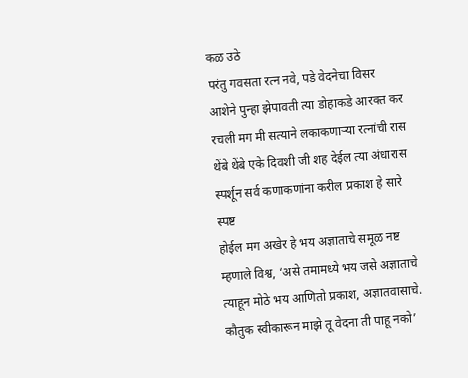कळ उठे
परंतु गवसता रत्न नवे, पडे वेदनेचा विसर
आशेने पुन्हा झेपावती त्या डोहाकडे आरक्त कर
रचली मग मी सत्याने लकाकणाऱ्या रत्नांची रास
थेंबे थेंबे एके दिवशी जी शह देईल त्या अंधारास
स्पर्शून सर्व कणाकणांना करील प्रकाश हे सारे स्पष्ट
होईल मग अखेर हे भय अज्ञाताचे समूळ नष्ट
म्हणाले विश्व, ‘असे तमामध्ये भय जसे अज्ञाताचे
त्याहून मोठे भय आणितो प्रकाश, अज्ञातवासाचे.
कौतुक स्वीकारून माझे तू वेदना ती पाहू नको’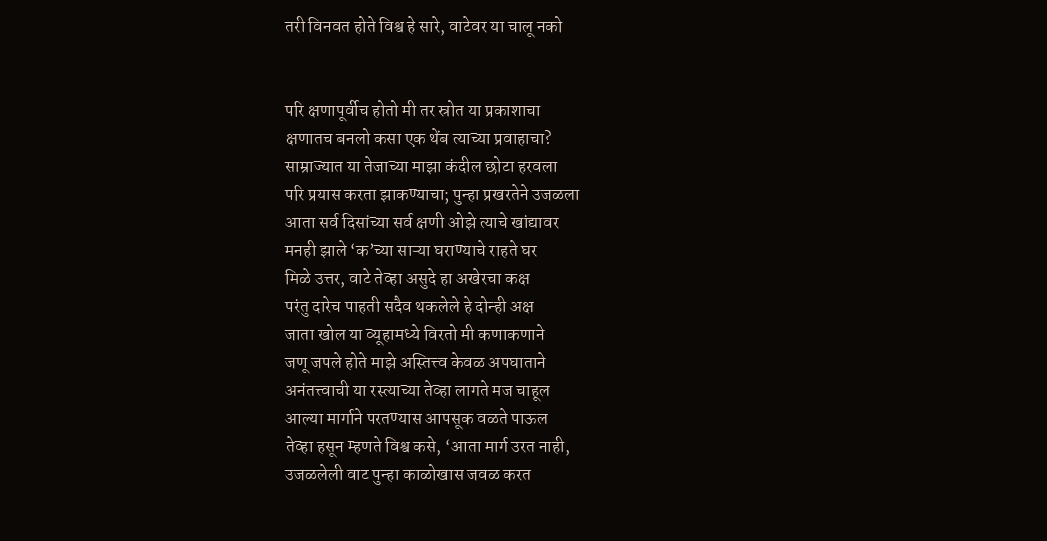तरी विनवत होते विश्व हे सारे, वाटेवर या चालू नको


परि क्षणापूर्वीच होतो मी तर स्रोत या प्रकाशाचा
क्षणातच बनलो कसा एक थेंब त्याच्या प्रवाहाचा?
साम्राज्यात या तेजाच्या माझा कंदील छोटा हरवला
परि प्रयास करता झाकण्याचा; पुन्हा प्रखरतेने उजळला
आता सर्व दिसांच्या सर्व क्षणी ओझे त्याचे खांद्यावर
मनही झाले ‘क’च्या साऱ्या घराण्याचे राहते घर
मिळे उत्तर, वाटे तेव्हा असुदे हा अखेरचा कक्ष
परंतु दारेच पाहती सदैव थकलेले हे दोन्ही अक्ष
जाता खोल या व्यूहामध्ये विरतो मी कणाकणाने
जणू जपले होते माझे अस्तित्त्व केवळ अपघाताने
अनंतत्त्वाची या रस्त्याच्या तेव्हा लागते मज चाहूल
आल्या मार्गाने परतण्यास आपसूक वळते पाऊल
तेव्हा हसून म्हणते विश्व कसे, ‘आता मार्ग उरत नाही,
उजळलेली वाट पुन्हा काळोखास जवळ करत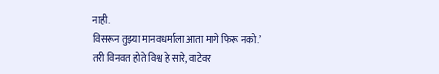नाही.
विसरून तुझ्या मानवधर्माला आता मागे फिरू नको.’
तरी विनवत होते विश्व हे सारे, वाटेवर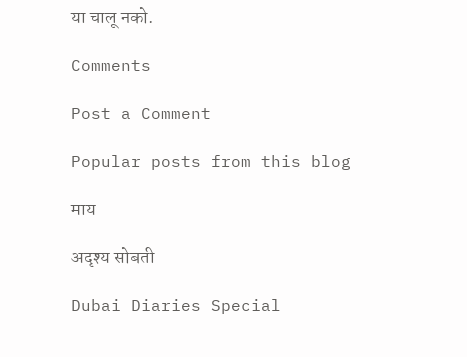या चालू नको.

Comments

Post a Comment

Popular posts from this blog

माय

अदृश्य सोबती

Dubai Diaries Special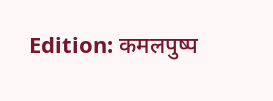Edition: कमलपुष्प